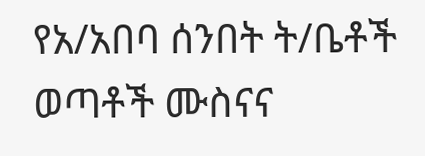የአ/አበባ ሰንበት ት/ቤቶች ወጣቶች ሙስናና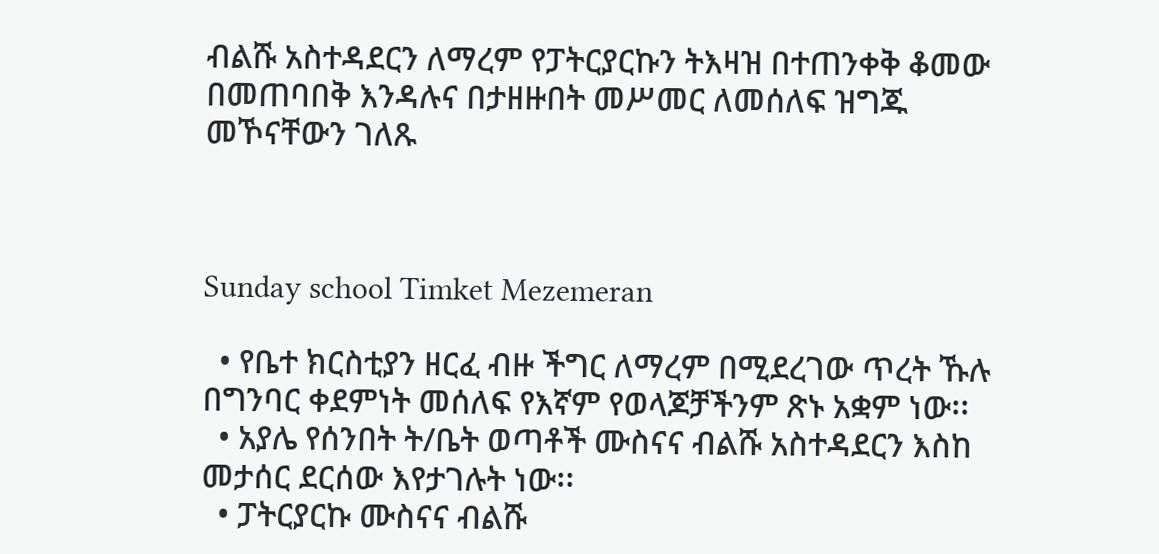ብልሹ አስተዳደርን ለማረም የፓትርያርኩን ትእዛዝ በተጠንቀቅ ቆመው በመጠባበቅ እንዳሉና በታዘዙበት መሥመር ለመሰለፍ ዝግጁ መኾናቸውን ገለጹ



Sunday school Timket Mezemeran

  • የቤተ ክርስቲያን ዘርፈ ብዙ ችግር ለማረም በሚደረገው ጥረት ኹሉ በግንባር ቀደምነት መሰለፍ የእኛም የወላጆቻችንም ጽኑ አቋም ነው፡፡
  • አያሌ የሰንበት ት/ቤት ወጣቶች ሙስናና ብልሹ አስተዳደርን እስከ መታሰር ደርሰው እየታገሉት ነው፡፡
  • ፓትርያርኩ ሙስናና ብልሹ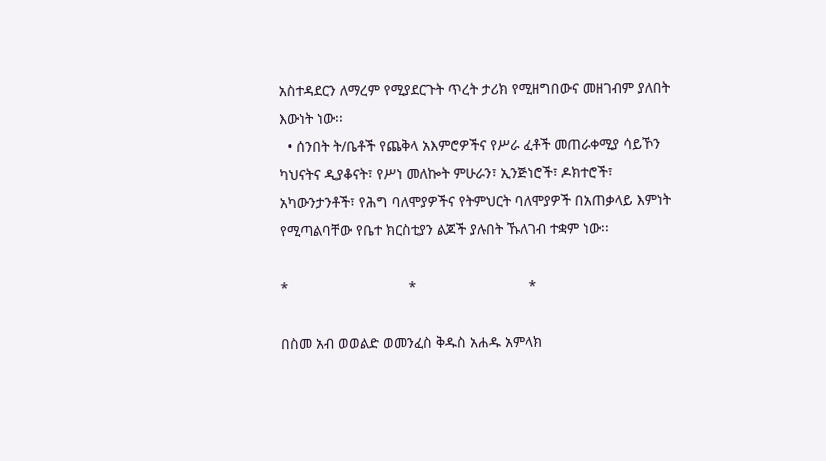አስተዳደርን ለማረም የሚያደርጉት ጥረት ታሪክ የሚዘግበውና መዘገብም ያለበት እውነት ነው፡፡
  • ሰንበት ት/ቤቶች የጨቅላ አእምሮዎችና የሥራ ፈቶች መጠራቀሚያ ሳይኾን ካህናትና ዲያቆናት፣ የሥነ መለኰት ምሁራን፣ ኢንጅነሮች፣ ዶክተሮች፣ አካውንታንቶች፣ የሕግ ባለሞያዎችና የትምህርት ባለሞያዎች በአጠቃላይ እምነት የሚጣልባቸው የቤተ ክርስቲያን ልጆች ያሉበት ኹለገብ ተቋም ነው፡፡

*                              *                            *

በስመ አብ ወወልድ ወመንፈስ ቅዱስ አሐዱ አምላክ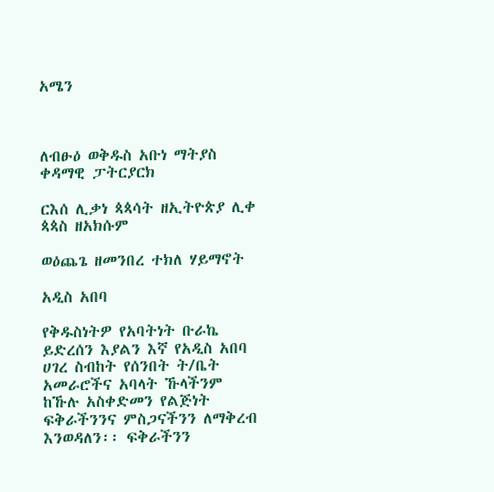አሜን



ለብፁዕ ወቅዱስ አቡነ ማትያስ ቀዳማዊ ፓትርያርክ

ርእሰ ሊቃነ ጳጳሳት ዘኢትዮጵያ ሊቀ ጳጳስ ዘአክሱም

ወዕጨጌ ዘመንበረ ተክለ ሃይማኖት

አዲስ አበባ

የቅዱስነትዎ የአባትነት ቡራኬ ይድረሰን እያልን እኛ የአዲስ አበባ ሀገረ ስብከት የሰንበት ት/ቤት አመራሮችና አባላት ኹላችንም ከኹሉ አስቀድመን የልጅነት ፍቅራችንንና ምስጋናችንን ለማቅረብ እንወዳለን፡፡ ፍቅራችንን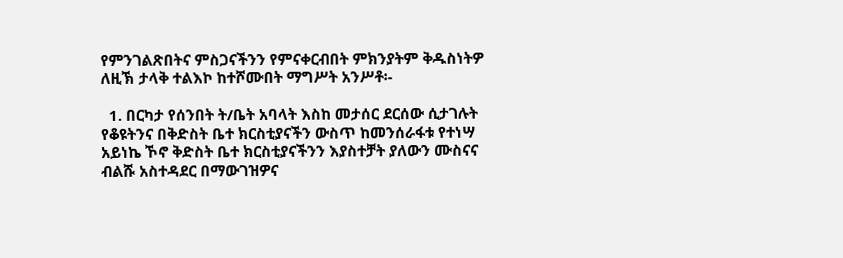የምንገልጽበትና ምስጋናችንን የምናቀርብበት ምክንያትም ቅዱስነትዎ ለዚኽ ታላቅ ተልእኮ ከተሾሙበት ማግሥት አንሥቶ፡-

  1. በርካታ የሰንበት ት/ቤት አባላት እስከ መታሰር ደርሰው ሲታገሉት የቆዩትንና በቅድስት ቤተ ክርስቲያናችን ውስጥ ከመንሰራፋቱ የተነሣ አይነኬ ኾኖ ቅድስት ቤተ ክርስቲያናችንን እያስተቻት ያለውን ሙስናና ብልሹ አስተዳደር በማውገዝዎና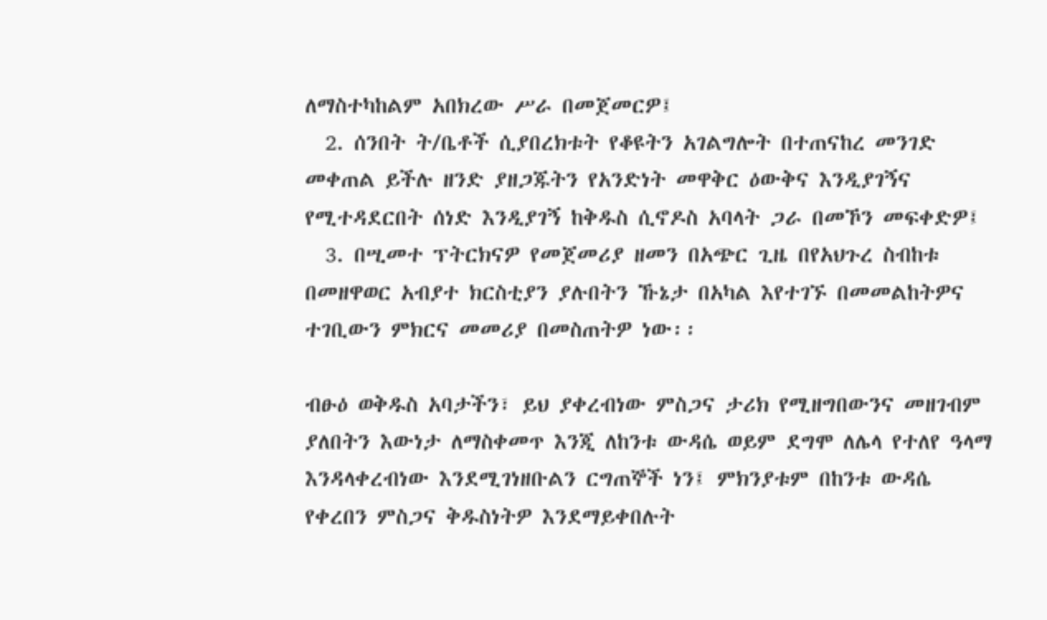ለማስተካከልም አበክረው ሥራ በመጀመርዎ፤
  2. ሰንበት ት/ቤቶች ሲያበረክቱት የቆዩትን አገልግሎት በተጠናከረ መንገድ መቀጠል ይችሉ ዘንድ ያዘጋጁትን የአንድነት መዋቅር ዕውቅና እንዲያገኝና የሚተዳደርበት ሰነድ እንዲያገኝ ከቅዱስ ሲኖዶስ አባላት ጋራ በመኾን መፍቀድዎ፤
  3. በሢመተ ፕትርክናዎ የመጀመሪያ ዘመን በአጭር ጊዜ በየአህጉረ ስብከቱ በመዘዋወር አብያተ ክርስቲያን ያሉበትን ኹኔታ በአካል እየተገኙ በመመልከትዎና ተገቢውን ምክርና መመሪያ በመስጠትዎ ነው፡፡

ብፁዕ ወቅዱስ አባታችን፣ ይህ ያቀረብነው ምስጋና ታሪክ የሚዘግበውንና መዘገብም ያለበትን እውነታ ለማስቀመጥ እንጂ ለከንቱ ውዳሴ ወይም ደግሞ ለሌላ የተለየ ዓላማ እንዳላቀረብነው እንደሚገነዘቡልን ርግጠኞች ነን፤ ምክንያቱም በከንቱ ውዳሴ የቀረበን ምስጋና ቅዱስነትዎ እንደማይቀበሉት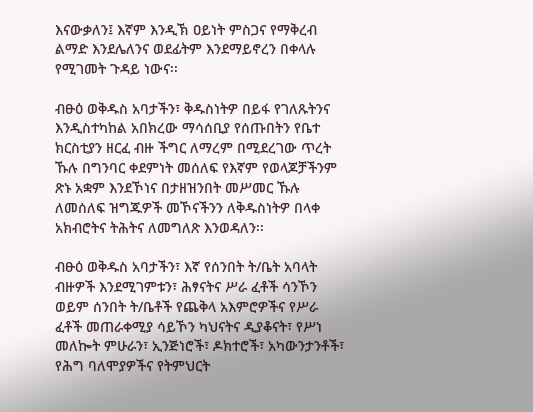እናውቃለን፤ እኛም እንዲኽ ዐይነት ምስጋና የማቅረብ ልማድ እንደሌለንና ወደፊትም እንደማይኖረን በቀላሉ የሚገመት ጉዳይ ነውና፡፡

ብፁዕ ወቅዱስ አባታችን፣ ቅዱስነትዎ በይፋ የገለጹትንና እንዲስተካከል አበክረው ማሳሰቢያ የሰጡበትን የቤተ ክርስቲያን ዘርፈ ብዙ ችግር ለማረም በሚደረገው ጥረት ኹሉ በግንባር ቀደምነት መሰለፍ የእኛም የወላጆቻችንም ጽኑ አቋም እንደኾነና በታዘዝንበት መሥመር ኹሉ ለመሰለፍ ዝግጁዎች መኾናችንን ለቅዱስነትዎ በላቀ አክብሮትና ትሕትና ለመግለጽ እንወዳለን፡፡

ብፁዕ ወቅዱስ አባታችን፣ እኛ የሰንበት ት/ቤት አባላት ብዙዎች እንደሚገምቱን፣ ሕፃናትና ሥራ ፈቶች ሳንኾን ወይም ሰንበት ት/ቤቶች የጨቅላ አእምሮዎችና የሥራ ፈቶች መጠራቀሚያ ሳይኾን ካህናትና ዲያቆናት፣ የሥነ መለኰት ምሁራን፣ ኢንጅነሮች፣ ዶክተሮች፣ አካውንታንቶች፣ የሕግ ባለሞያዎችና የትምህርት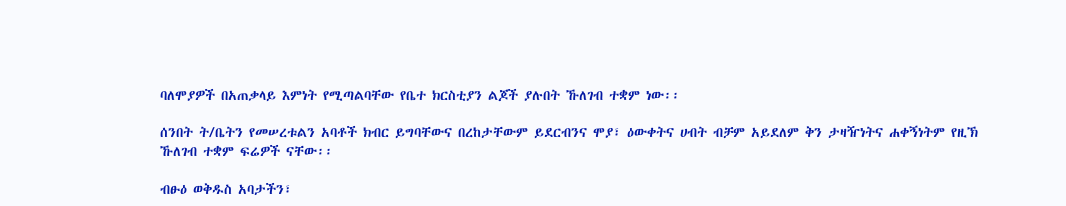ባለሞያዎች በአጠቃላይ እምነት የሚጣልባቸው የቤተ ክርስቲያን ልጆች ያሉበት ኹለገብ ተቋም ነው፡፡

ሰንበት ት/ቤትን የመሠረቱልን አባቶች ክብር ይግባቸውና በረከታቸውም ይደርብንና ሞያ፣ ዕውቀትና ሀብት ብቻም አይደለም ቅን ታዛዥነትና ሐቀኝነትም የዚኽ ኹለገብ ተቋም ፍሬዎች ናቸው፡፡

ብፁዕ ወቅዱስ አባታችን፣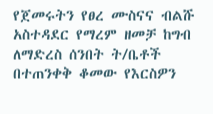የጀመሩትን የፀረ ሙስናና ብልሹ አስተዳደር የማረም ዘመቻ ከግብ ለማድረስ ሰንበት ት/ቤቶች በተጠንቀቅ ቆመው የእርስዎን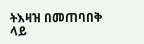ትእዛዝ በመጠባበቅ ላይ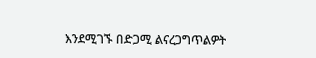እንደሚገኙ በድጋሚ ልናረጋግጥልዎት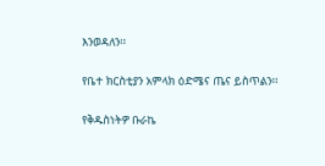እንወዳለን፡፡

የቤተ ክርስቲያን አምላክ ዕድሜና ጤና ይስጥልን፡፡

የቅዱስነትዎ ቡራኬ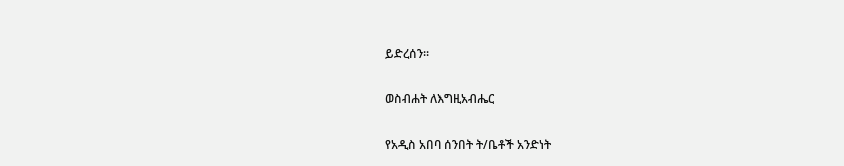ይድረሰን፡፡

ወስብሐት ለእግዚአብሔር

የአዲስ አበባ ሰንበት ት/ቤቶች አንድነት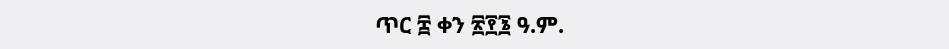ጥር ፰ ቀን ፳፻፮ ዓ.ም.